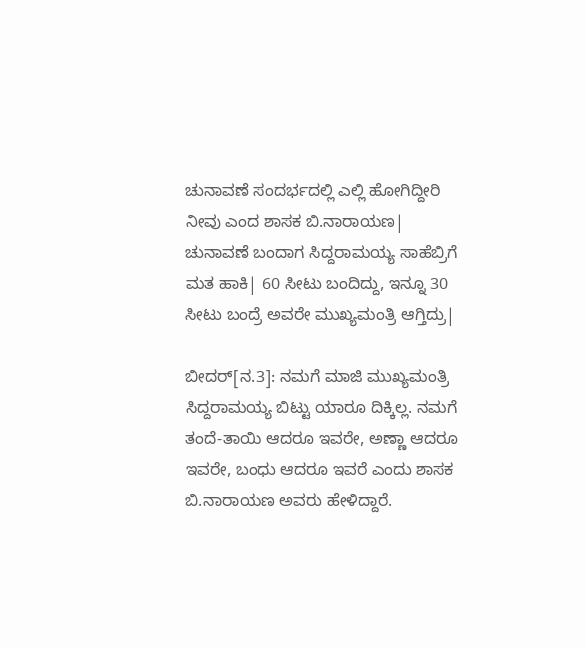ಚುನಾವಣೆ ಸಂದರ್ಭದಲ್ಲಿ ಎಲ್ಲಿ ಹೋಗಿದ್ದೀರಿ ನೀವು ಎಂದ ಶಾಸಕ ಬಿ.ನಾರಾಯಣ| ಚುನಾವಣೆ ಬಂದಾಗ ಸಿದ್ದರಾಮಯ್ಯ ಸಾಹೆಬ್ರಿಗೆ ಮತ ಹಾಕಿ| 60 ಸೀಟು ಬಂದಿದ್ದು, ಇನ್ನೂ 30 ಸೀಟು ಬಂದ್ರೆ ಅವರೇ ಮುಖ್ಯಮಂತ್ರಿ ಆಗ್ತಿದ್ರು|

ಬೀದರ್[ನ.3]: ನಮಗೆ ಮಾಜಿ ಮುಖ್ಯಮಂತ್ರಿ ಸಿದ್ದರಾಮಯ್ಯ ಬಿಟ್ಟು ಯಾರೂ ದಿಕ್ಕಿಲ್ಲ. ನಮಗೆ ತಂದೆ-ತಾಯಿ ಆದರೂ ಇವರೇ, ಅಣ್ಣಾ ಆದರೂ ಇವರೇ, ಬಂಧು ಆದರೂ ಇವರೆ ಎಂದು ಶಾಸಕ ಬಿ.ನಾರಾಯಣ ಅವರು ಹೇಳಿದ್ದಾರೆ.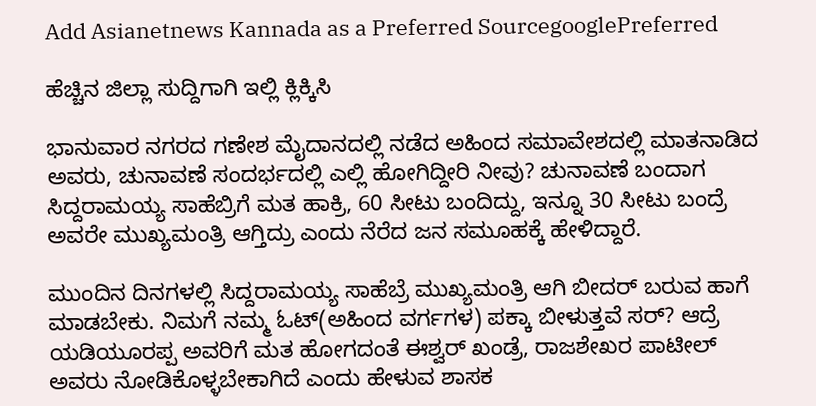Add Asianetnews Kannada as a Preferred SourcegooglePreferred

ಹೆಚ್ಚಿನ ಜಿಲ್ಲಾ ಸುದ್ದಿಗಾಗಿ ಇಲ್ಲಿ ಕ್ಲಿಕ್ಕಿಸಿ

ಭಾನುವಾರ ನಗರದ ಗಣೇಶ ಮೈದಾನದಲ್ಲಿ ನಡೆದ ಅಹಿಂದ ಸಮಾವೇಶದಲ್ಲಿ ಮಾತನಾಡಿದ ಅವರು, ಚುನಾವಣೆ ಸಂದರ್ಭದಲ್ಲಿ ಎಲ್ಲಿ ಹೋಗಿದ್ದೀರಿ ನೀವು? ಚುನಾವಣೆ ಬಂದಾಗ ಸಿದ್ದರಾಮಯ್ಯ ಸಾಹೆಬ್ರಿಗೆ ಮತ ಹಾಕ್ರಿ, 60 ಸೀಟು ಬಂದಿದ್ದು, ಇನ್ನೂ 30 ಸೀಟು ಬಂದ್ರೆ ಅವರೇ ಮುಖ್ಯಮಂತ್ರಿ ಆಗ್ತಿದ್ರು ಎಂದು ನೆರೆದ ಜನ ಸಮೂಹಕ್ಕೆ ಹೇಳಿದ್ದಾರೆ.

ಮುಂದಿನ ದಿನಗಳಲ್ಲಿ ಸಿದ್ದರಾಮಯ್ಯ ಸಾಹೆಬ್ರೆ ಮುಖ್ಯಮಂತ್ರಿ ಆಗಿ ಬೀದರ್ ಬರುವ ಹಾಗೆ ಮಾಡಬೇಕು. ನಿಮಗೆ ನಮ್ಮ ಓಟ್(ಅಹಿಂದ ವರ್ಗಗಳ) ಪಕ್ಕಾ ಬೀಳುತ್ತವೆ ಸರ್? ಆದ್ರೆ ಯಡಿಯೂರಪ್ಪ ಅವರಿಗೆ ಮತ ಹೋಗದಂತೆ ಈಶ್ವರ್ ಖಂಡ್ರೆ, ರಾಜಶೇಖರ ಪಾಟೀಲ್ ಅವರು ನೋಡಿಕೊಳ್ಳಬೇಕಾಗಿದೆ ಎಂದು ಹೇಳುವ ಶಾಸಕ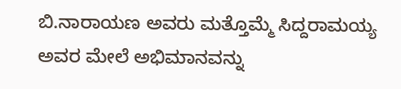ಬಿ.ನಾರಾಯಣ ಅವರು ಮತ್ತೊಮ್ಮೆ ಸಿದ್ದರಾಮಯ್ಯ ಅವರ ಮೇಲೆ ಅಭಿಮಾನವನ್ನು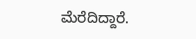ಮೆರೆದಿದ್ದಾರೆ.